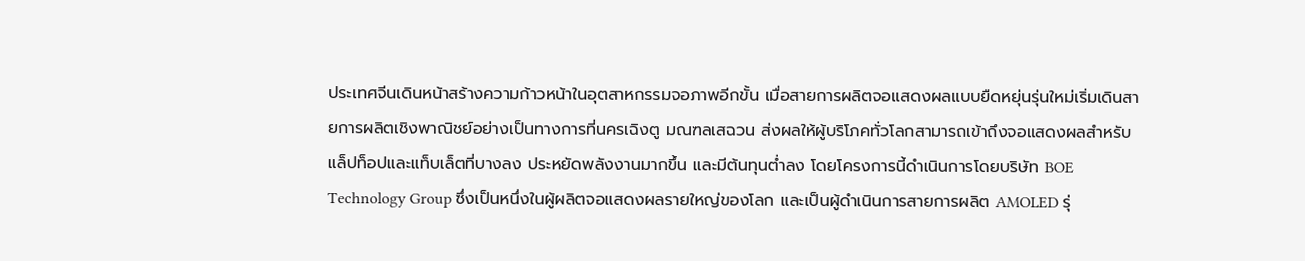ประเทศจีนเดินหน้าสร้างความก้าวหน้าในอุตสาหกรรมจอภาพอีกขั้น เมื่อสายการผลิตจอแสดงผลแบบยืดหยุ่นรุ่นใหม่เริ่มเดินสายการผลิตเชิงพาณิชย์อย่างเป็นทางการที่นครเฉิงตู มณฑลเสฉวน ส่งผลให้ผู้บริโภคทั่วโลกสามารถเข้าถึงจอแสดงผลสำหรับแล็ปท็อปและแท็บเล็ตที่บางลง ประหยัดพลังงานมากขึ้น และมีต้นทุนต่ำลง โดยโครงการนี้ดำเนินการโดยบริษัท BOE Technology Group ซึ่งเป็นหนึ่งในผู้ผลิตจอแสดงผลรายใหญ่ของโลก และเป็นผู้ดำเนินการสายการผลิต AMOLED รุ่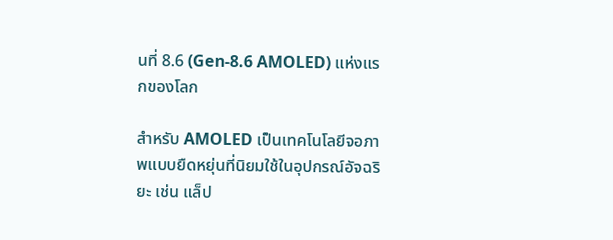นที่ 8.6 (Gen-8.6 AMOLED) แห่งแรกของโลก

สำหรับ AMOLED เป็นเทคโนโลยีจอภาพแบบยืดหยุ่นที่นิยมใช้ในอุปกรณ์อัจฉริยะ เช่น แล็ป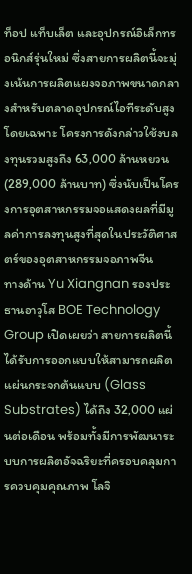ท็อป แท็บเล็ต และอุปกรณ์อิเล็กทรอนิกส์รุ่นใหม่ ซึ่งสายการผลิตนี้จะมุ่งเน้นการผลิตแผงจอภาพขนาดกลางสำหรับตลาดอุปกรณ์ไอทีระดับสูงโดยเฉพาะ โครงการดังกล่าวใช้งบลงทุนรวมสูงถึง 63,000 ล้านหยวน (289,000 ล้านบาท) ซึ่งนับเป็นโครงการอุตสาหกรรมจอแสดงผลที่มีมูลค่าการลงทุนสูงที่สุดในประวัติศาสตร์ของอุตสาหกรรมจอภาพจีน
ทางด้าน Yu Xiangnan รองประธานอาวุโส BOE Technology Group เปิดเผยว่า สายการผลิตนี้ได้รับการออกแบบให้สามารถผลิตแผ่นกระจกต้นแบบ (Glass Substrates) ได้ถึง 32,000 แผ่นต่อเดือน พร้อมทั้งมีการพัฒนาระบบการผลิตอัจฉริยะที่ครอบคลุมการควบคุมคุณภาพ โลจิ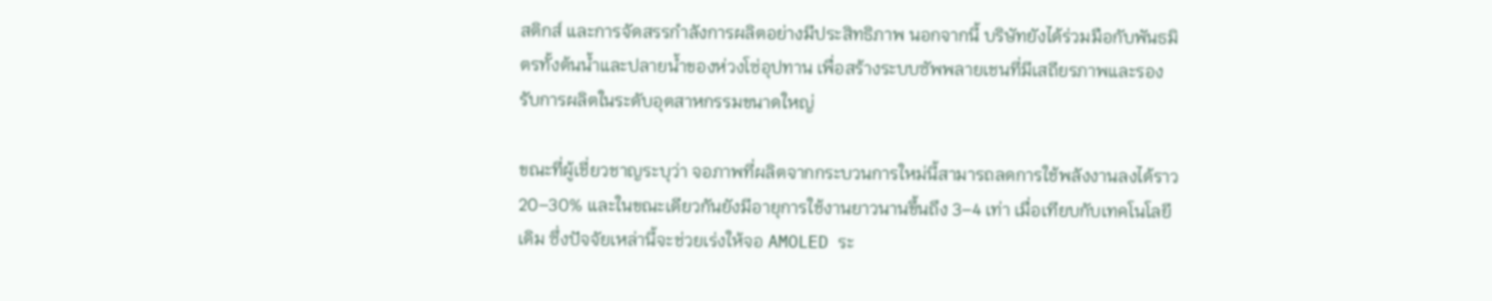สติกส์ และการจัดสรรกำลังการผลิตอย่างมีประสิทธิภาพ นอกจากนี้ บริษัทยังได้ร่วมมือกับพันธมิตรทั้งต้นน้ำและปลายน้ำของห่วงโซ่อุปทาน เพื่อสร้างระบบซัพพลายเชนที่มีเสถียรภาพและรองรับการผลิตในระดับอุตสาหกรรมขนาดใหญ่

ขณะที่ผู้เชี่ยวชาญระบุว่า จอภาพที่ผลิตจากกระบวนการใหม่นี้สามารถลดการใช้พลังงานลงได้ราว 20–30% และในขณะเดียวกันยังมีอายุการใช้งานยาวนานขึ้นถึง 3–4 เท่า เมื่อเทียบกับเทคโนโลยีเดิม ซึ่งปัจจัยเหล่านี้จะช่วยเร่งให้จอ AMOLED ระ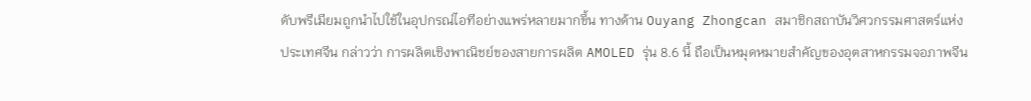ดับพรีเมียมถูกนำไปใช้ในอุปกรณ์ไอทีอย่างแพร่หลายมากขึ้น ทางด้าน Ouyang Zhongcan สมาชิกสถาบันวิศวกรรมศาสตร์แห่งประเทศจีน กล่าวว่า การผลิตเชิงพาณิชย์ของสายการผลิต AMOLED รุ่น 8.6 นี้ ถือเป็นหมุดหมายสำคัญของอุตสาหกรรมจอภาพจีน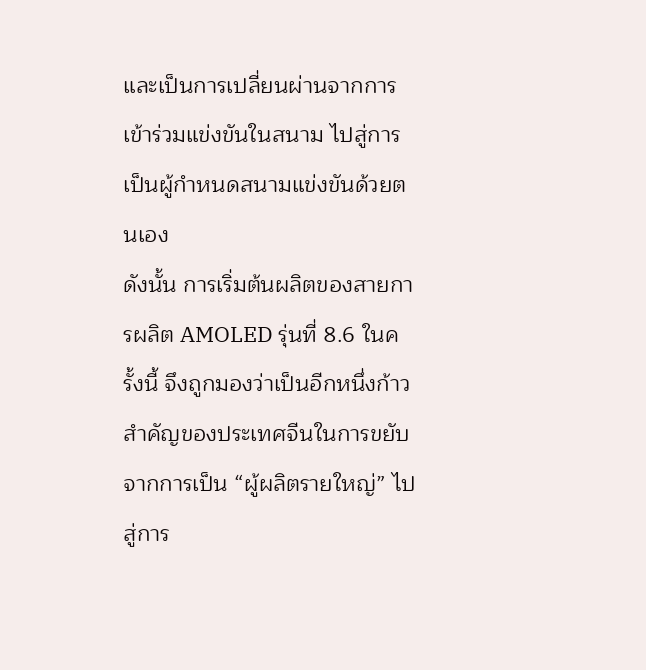และเป็นการเปลี่ยนผ่านจากการเข้าร่วมแข่งขันในสนาม ไปสู่การเป็นผู้กำหนดสนามแข่งขันด้วยตนเอง
ดังนั้น การเริ่มต้นผลิตของสายการผลิต AMOLED รุ่นที่ 8.6 ในครั้งนี้ จึงถูกมองว่าเป็นอีกหนึ่งก้าวสำคัญของประเทศจีนในการขยับจากการเป็น “ผู้ผลิตรายใหญ่” ไปสู่การ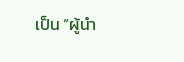เป็น “ผู้นำ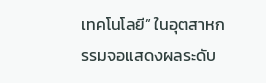เทคโนโลยี” ในอุตสาหกรรมจอแสดงผลระดับ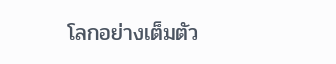โลกอย่างเต็มตัว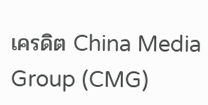เครดิต China Media Group (CMG)